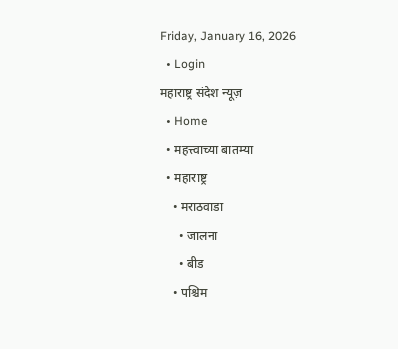Friday, January 16, 2026
  • Login
महाराष्ट्र संदेश न्यूज़
  • Home
  • महत्त्वाच्या बातम्या
  • महाराष्ट्र
    • मराठवाडा
      • जालना
      • बीड
    • पश्चिम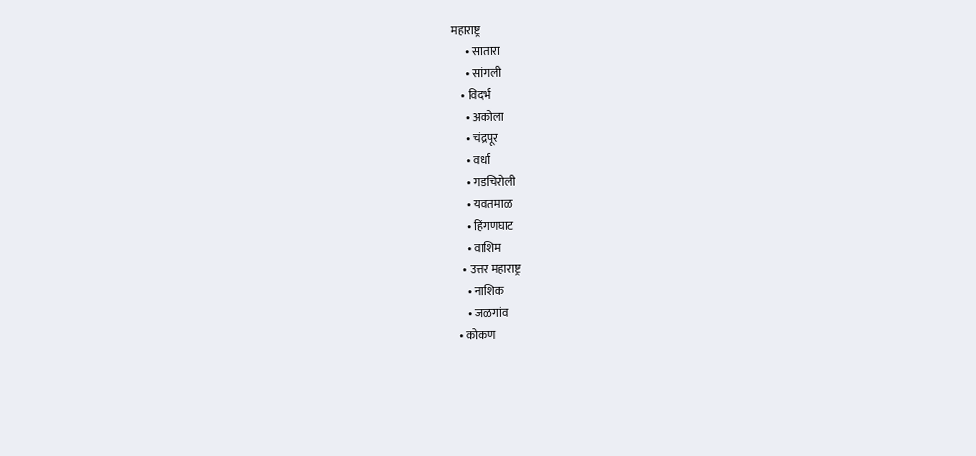महाराष्ट्र
      • सातारा
      • सांगली
    • विदर्भ
      • अकोला
      • चंद्रपूर
      • वर्धा
      • गडचिरोली
      • यवतमाळ
      • हिंगणघाट
      • वाशिम
    • उत्तर महाराष्ट्र
      • नाशिक
      • जळगांव
  • कोकण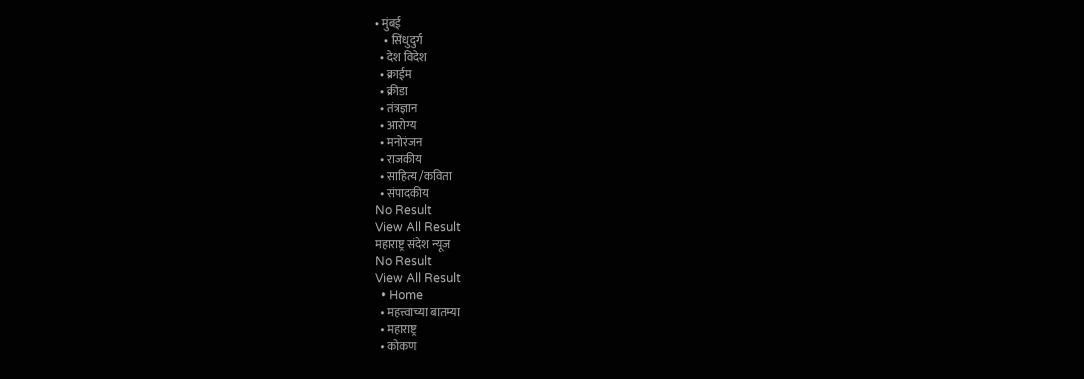• मुंबई
    • सिंधुदुर्ग
  • देश विदेश
  • क्राईम
  • क्रीडा
  • तंत्रज्ञान
  • आरोग्य
  • मनोरंजन
  • राजकीय
  • साहित्य /कविता
  • संपादकीय
No Result
View All Result
महाराष्ट्र संदेश न्यूज
No Result
View All Result
  • Home
  • महत्त्वाच्या बातम्या
  • महाराष्ट्र
  • कोकण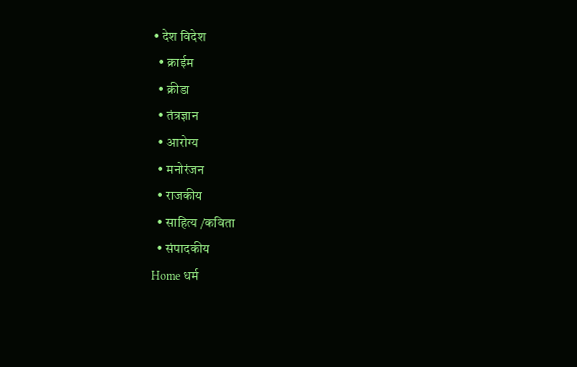• देश विदेश
  • क्राईम
  • क्रीडा
  • तंत्रज्ञान
  • आरोग्य
  • मनोरंजन
  • राजकीय
  • साहित्य /कविता
  • संपादकीय
Home धर्म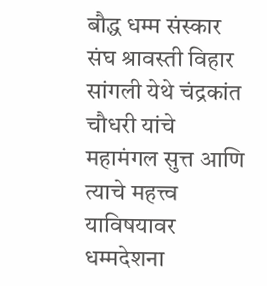बौद्ध धम्म संस्कार संघ श्रावस्ती विहार सांगली येथे चंद्रकांत चौधरी यांचे महामंगल सुत्त आणि त्याचे महत्त्व याविषयावर धम्मदेशना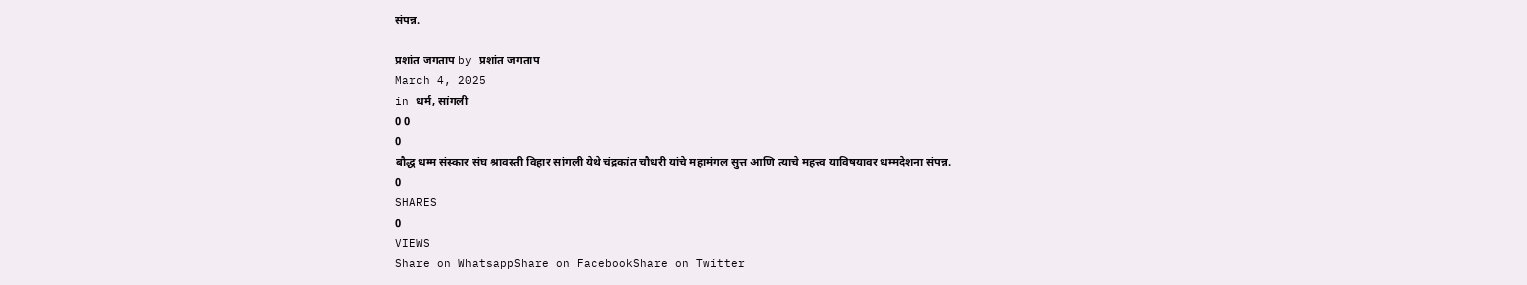संपन्न.

प्रशांत जगताप by प्रशांत जगताप
March 4, 2025
in धर्म, सांगली
0 0
0
बौद्ध धम्म संस्कार संघ श्रावस्ती विहार सांगली येथे चंद्रकांत चौधरी यांचे महामंगल सुत्त आणि त्याचे महत्त्व याविषयावर धम्मदेशना संपन्न.
0
SHARES
0
VIEWS
Share on WhatsappShare on FacebookShare on Twitter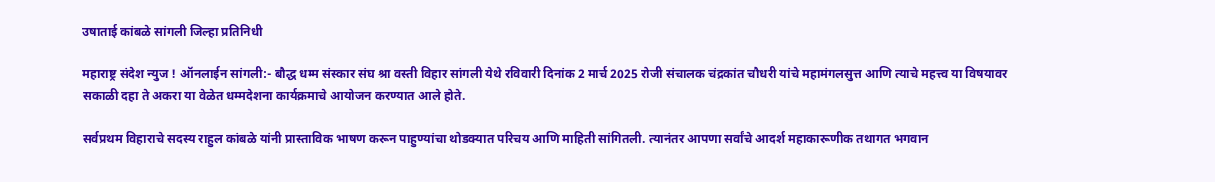उषाताई कांबळे सांगली जिल्हा प्रतिनिधी

महाराष्ट्र संदेश न्युज ! ऑनलाईन सांगली:- बौद्ध धम्म संस्कार संघ श्रा वस्ती विहार सांगली येथे रविवारी दिनांक 2 मार्च 2025 रोजी संचालक चंद्रकांत चौधरी यांचे महामंगलसुत्त आणि त्याचे महत्त्व या विषयावर सकाळी दहा ते अकरा या वेळेत धम्मदेशना कार्यक्रमाचे आयोजन करण्यात आले होते.

सर्वप्रथम विहाराचे सदस्य राहुल कांबळे यांनी प्रास्ताविक भाषण करून पाहुण्यांचा थोडक्यात परिचय आणि माहिती सांगितली. त्यानंतर आपणा सर्वांचे आदर्श महाकारूणीक तथागत भगवान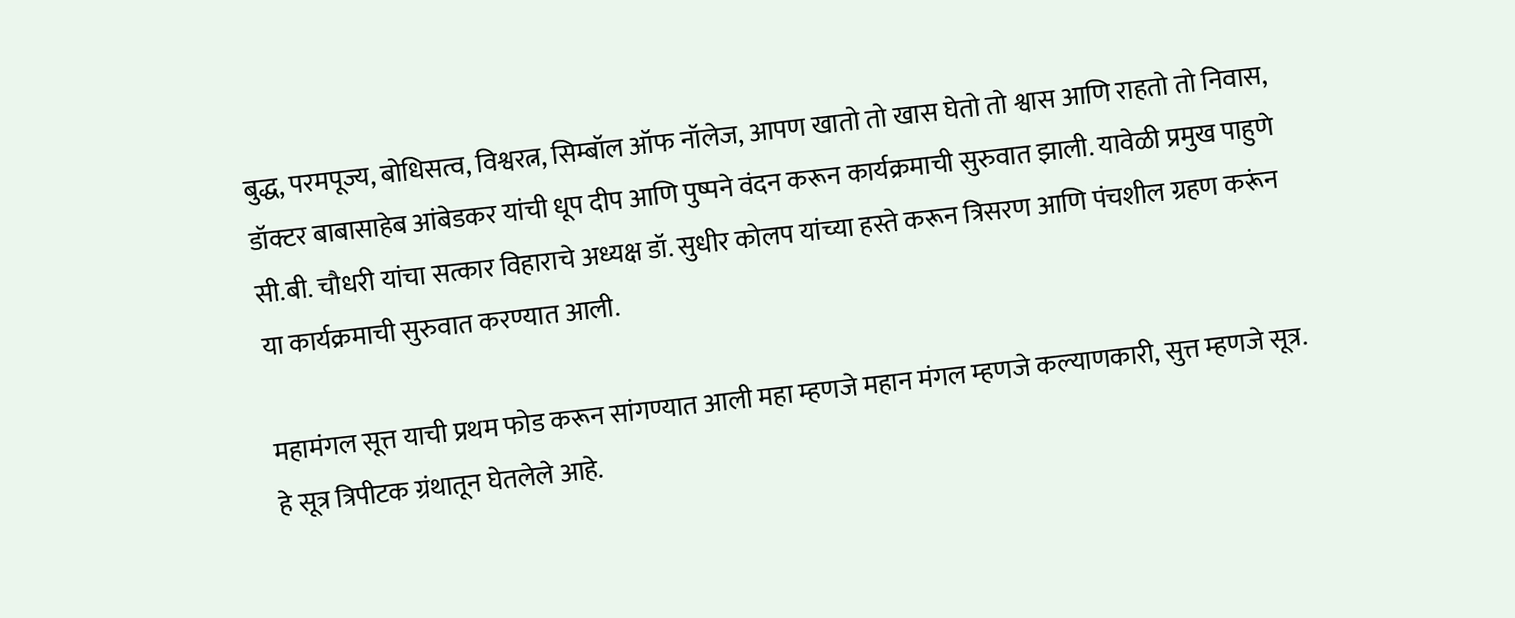बुद्ध, परमपूज्य, बोधिसत्व, विश्वरत्न, सिम्बॉल ऑफ नॉलेज, आपण खातो तो खास घेतो तो श्वास आणि राहतो तो निवास, डॉक्टर बाबासाहेब आंबेडकर यांची धूप दीप आणि पुष्पने वंदन करून कार्यक्रमाची सुरुवात झाली. यावेळी प्रमुख पाहुणे सी.बी. चौधरी यांचा सत्कार विहाराचे अध्यक्ष डॉ. सुधीर कोलप यांच्या हस्ते करून त्रिसरण आणि पंचशील ग्रहण करूंन या कार्यक्रमाची सुरुवात करण्यात आली.

महामंगल सूत्त याची प्रथम फोड करून सांगण्यात आली महा म्हणजे महान मंगल म्हणजे कल्याणकारी, सुत्त म्हणजे सूत्र. हे सूत्र त्रिपीटक ग्रंथातून घेतलेले आहे.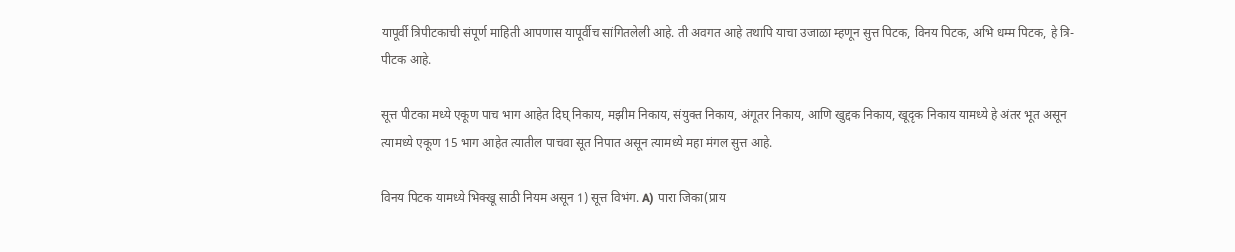यापूर्वी त्रिपीटकाची संपूर्ण माहिती आपणास यापूर्वीच सांगितलेली आहे. ती अवगत आहे तथापि याचा उजाळा म्हणून सुत्त पिटक, विनय पिटक, अभि धम्म पिटक, हे त्रि-पीटक आहे.

सूत्त पीटका मध्ये एकूण पाच भाग आहेत दिघ् निकाय, मझीम निकाय, संयुक्त निकाय, अंगूतर निकाय, आणि खुद्दक निकाय, खूदृक निकाय यामध्ये हे अंतर भूत असून त्यामध्ये एकूण 15 भाग आहेत त्यातील पाचवा सूत निपात असून त्यामध्ये महा मंगल सुत्त आहे.

विनय पिटक यामध्ये भिक्खू साठी नियम असून 1) सूत्त विभंग. A) पारा जिका(प्राय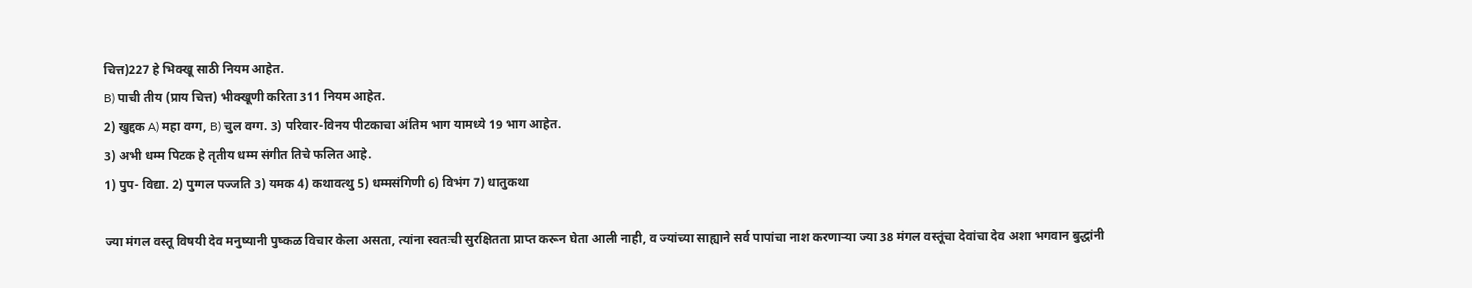चित्त)227 हे भिक्खू साठी नियम आहेत.
B) पाची तीय (प्राय चित्त) भीक्खूणी करिता 311 नियम आहेत.
2) खुद्दक A) महा वग्ग, B) चुल वग्ग. 3) परिवार-विनय पीटकाचा अंतिम भाग यामध्ये 19 भाग आहेत.
3) अभी धम्म पिटक हे तृतीय धम्म संगीत तिचे फलित आहे.
1) पुप- विद्या. 2) पुग्गल पज्जति 3) यमक 4) कथावत्थु 5) धम्मसंगिणी 6) विभंग 7) धातुकथा

ज्या मंगल वस्तू विषयी देव मनुष्यानी पुष्कळ विचार केला असता, त्यांना स्वतःची सुरक्षितता प्राप्त करून घेता आली नाही, व ज्यांच्या साह्याने सर्व पापांचा नाश करणाऱ्या ज्या 38 मंगल वस्तूंचा देवांचा देव अशा भगवान बुद्धांनी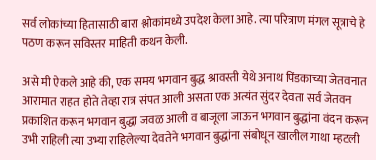सर्व लोकांच्या हितासाठी बारा श्लोकांमध्ये उपदेश केला आहे. त्या परित्राण मंगल सूत्राचे हे पठण करून सविस्तर माहिती कथन केली.

असे मी ऐकले आहे की, एक समय भगवान बुद्ध श्रावस्ती येथे अनाथ पिंडकाच्या जेतवनात आरामात राहत होते तेव्हा रात्र संपत आली असता एक अत्यंत सुंदर देवता सर्व जेतवन प्रकाशित करून भगवान बुद्धा जवळ आली व बाजूला जाऊन भगवान बुद्धांना वंदन करून उभी राहिली त्या उभ्या राहिलेल्या देवतेने भगवान बुद्धांना संबोधून खालील गाथा म्हटली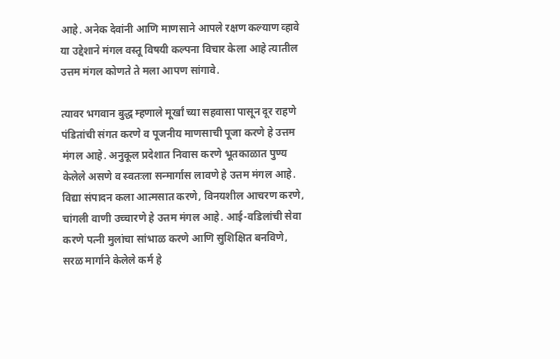आहे. अनेक देवांनी आणि माणसाने आपले रक्षण कल्याण व्हावे या उद्देशाने मंगल वस्तू विषयी कल्पना विचार केला आहे त्यातील उत्तम मंगल कोणते ते मला आपण सांगावे.

त्यावर भगवान बुद्ध म्हणाले मूर्खां च्या सहवासा पासून दूर राहणे पंडितांची संगत करणे व पूजनीय माणसाची पूजा करणे हे उत्तम मंगल आहे. अनुकूल प्रदेशात निवास करणे भूतकाळात पुण्य केलेले असणे व स्वतःला सन्मार्गास लावणे हे उत्तम मंगल आहे. विद्या संपादन कला आत्मसात करणे, विनयशील आचरण करणे, चांगली वाणी उच्चारणे हे उत्तम मंगल आहे. आई-वडिलांची सेवा करणे पत्नी मुलांचा सांभाळ करणे आणि सुशिक्षित बनविणे, सरळ मार्गाने केलेले कर्म हे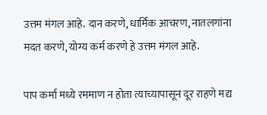उत्तम मंगल आहे. दान करणे, धार्मिक आचरण, नातलगांना मदत करणे, योग्य कर्म करणे हे उत्तम मंगल आहे.

पाप कर्मा मध्ये रममाण न होता त्याच्यापासून दूर राहणे मद्य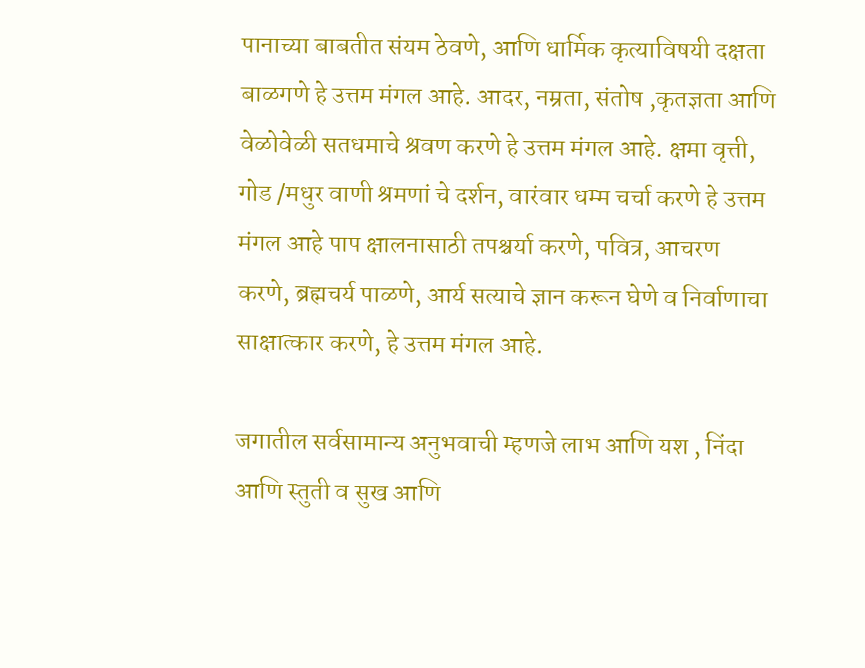पानाच्या बाबतीत संयम ठेवणे, आणि धार्मिक कृत्याविषयी दक्षता बाळगणे हे उत्तम मंगल आहे. आदर, नम्रता, संतोष ,कृतज्ञता आणि वेळोवेळी सतधमाचे श्रवण करणे हे उत्तम मंगल आहे. क्षमा वृत्ती, गोड /मधुर वाणी श्रमणां चे दर्शन, वारंवार धम्म चर्चा करणे हे उत्तम मंगल आहे पाप क्षालनासाठी तपश्चर्या करणे, पवित्र, आचरण करणे, ब्रह्मचर्य पाळणे, आर्य सत्याचे ज्ञान करून घेणे व निर्वाणाचा साक्षात्कार करणे, हे उत्तम मंगल आहे.

जगातील सर्वसामान्य अनुभवाची म्हणजे लाभ आणि यश , निंदा आणि स्तुती व सुख आणि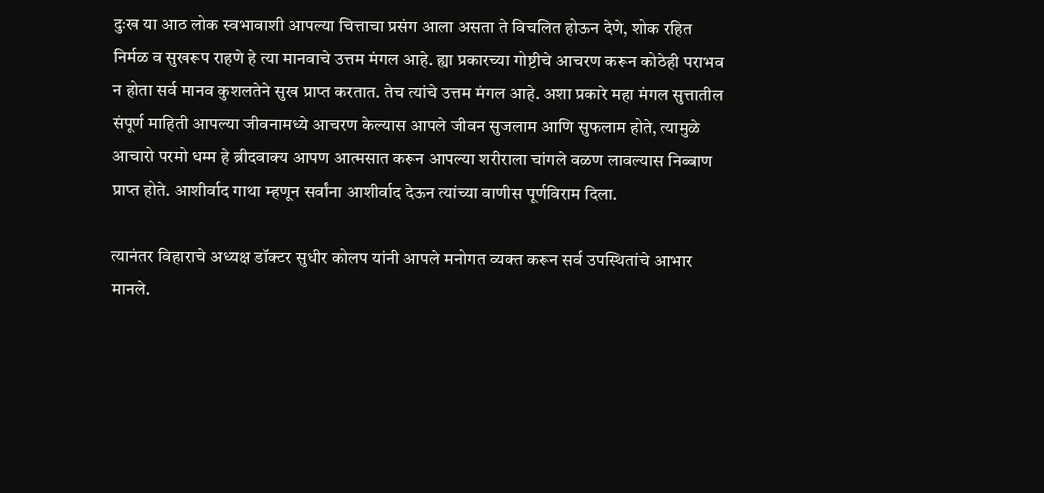दुःख या आठ लोक स्वभावाशी आपल्या चित्ताचा प्रसंग आला असता ते विचलित होऊन देणे, शोक रहित निर्मळ व सुखरूप राहणे हे त्या मानवाचे उत्तम मंगल आहे. ह्या प्रकारच्या गोष्टीचे आचरण करून कोठेही पराभव न होता सर्व मानव कुशलतेने सुख प्राप्त करतात. तेच त्यांचे उत्तम मंगल आहे. अशा प्रकारे महा मंगल सुत्तातील संपूर्ण माहिती आपल्या जीवनामध्ये आचरण केल्यास आपले जीवन सुजलाम आणि सुफलाम होते, त्यामुळे आचारो परमो धम्म हे ब्रीदवाक्य आपण आत्मसात करून आपल्या शरीराला चांगले वळण लावल्यास निब्बाण प्राप्त होते. आशीर्वाद गाथा म्हणून सर्वांना आशीर्वाद देऊन त्यांच्या वाणीस पूर्णविराम दिला.

त्यानंतर विहाराचे अध्यक्ष डॉक्टर सुधीर कोलप यांनी आपले मनोगत व्यक्त करून सर्व उपस्थितांचे आभार मानले.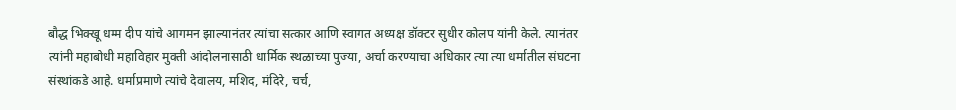बौद्ध भिक्खू धम्म दीप यांचे आगमन झाल्यानंतर त्यांचा सत्कार आणि स्वागत अध्यक्ष डॉक्टर सुधीर कोलप यांनी केले. त्यानंतर त्यांनी महाबोधी महाविहार मुक्ती आंदोलनासाठी धार्मिक स्थळाच्या पुज्या, अर्चा करण्याचा अधिकार त्या त्या धर्मातील संघटना संस्थांकडे आहे. धर्माप्रमाणे त्यांचे देवालय, मशिद, मंदिरे, चर्च,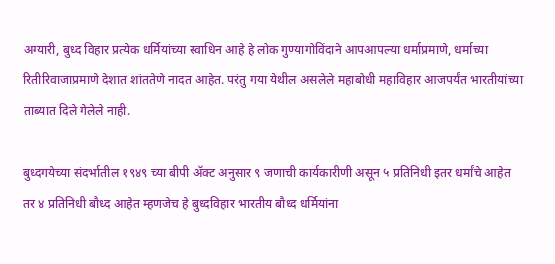अग्यारी, बुध्द विहार प्रत्येक धर्मियांच्या स्वाधिन आहे हे लोक गुण्यागोविंदाने आपआपल्या धर्माप्रमाणे, धर्माच्या रितीरिवाजाप्रमाणे देशात शांततेणे नादत आहेत. परंतु गया येथील असलेले महाबोधी महाविहार आजपर्यंत भारतीयांच्या ताब्यात दिले गेलेले नाही.

बुध्दगयेच्या संदर्भातील १९४९ च्या बीपी ॲक्ट अनुसार ९ जणाची कार्यकारीणी असून ५ प्रतिनिधी इतर धर्मांचे आहेत तर ४ प्रतिनिधी बौध्द आहेत म्हणजेच हे बुध्दविहार भारतीय बौध्द धर्मियांना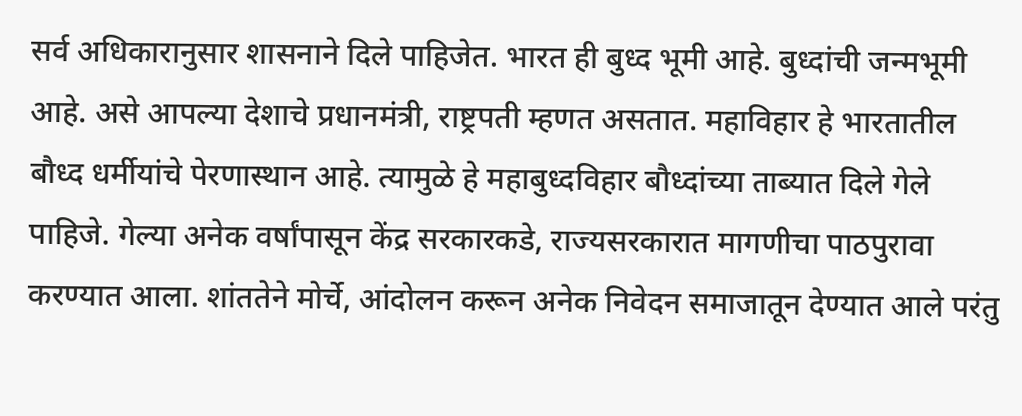सर्व अधिकारानुसार शासनाने दिले पाहिजेत. भारत ही बुध्द भूमी आहे. बुध्दांची जन्मभूमी आहे. असे आपल्या देशाचे प्रधानमंत्री, राष्ट्रपती म्हणत असतात. महाविहार हे भारतातील बौध्द धर्मीयांचे पेरणास्थान आहे. त्यामुळे हे महाबुध्दविहार बौध्दांच्या ताब्यात दिले गेले पाहिजे. गेल्या अनेक वर्षांपासून केंद्र सरकारकडे, राज्यसरकारात मागणीचा पाठपुरावा करण्यात आला. शांततेने मोर्चे, आंदोलन करून अनेक निवेदन समाजातून देण्यात आले परंतु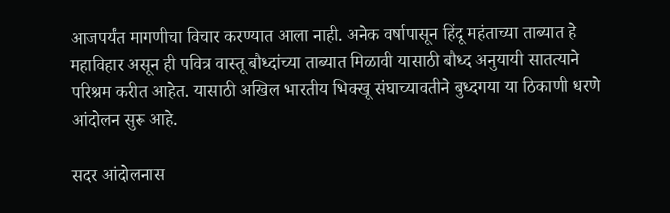आजपर्यंत मागणीचा विचार करण्यात आला नाही. अनेक वर्षापासून हिंदू महंताच्या ताब्यात हे महाविहार असून ही पवित्र वास्तू बौध्दांच्या ताब्यात मिळावी यासाठी बौध्द अनुयायी सातत्याने परिश्रम करीत आहेत. यासाठी अखिल भारतीय भिक्खू संघाच्यावतीने बुध्दगया या ठिकाणी धरणे आंदोलन सुरू आहे.

सदर आंदोलनास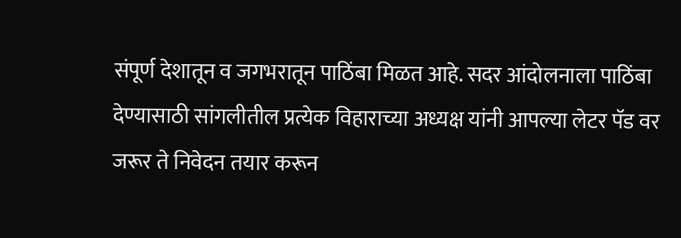संपूर्ण देशातून व जगभरातून पाठिंबा मिळत आहे. सदर आंदोलनाला पाठिंबा देण्यासाठी सांगलीतील प्रत्येक विहाराच्या अध्यक्ष यांनी आपल्या लेटर पॅड वर जरूर ते निवेदन तयार करून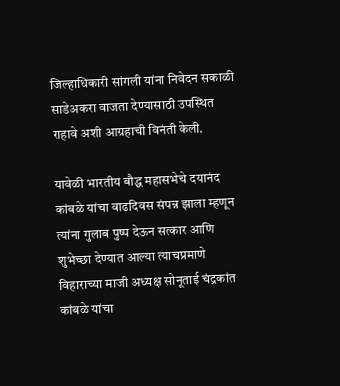जिल्हाधिकारी सांगली यांना निवेदन सकाळी साडेअकरा वाजता देण्यासाठी उपस्थित राहावे अशी आग्रहाची विनंती केली.

यावेळी भारतीय बौद्ध महासभेचे दयानंद कांबळे यांचा वाढदिवस संपन्न झाला म्हणून त्यांना गुलाब पुष्प देऊन सत्कार आणि शुभेच्छा देण्यात आल्या त्याचप्रमाणे विहाराच्या माजी अध्यक्ष सोनूताई चंद्रकांत कांबळे यांचा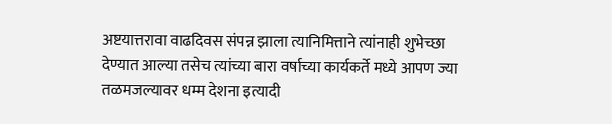अष्टयात्तरावा वाढदिवस संपन्न झाला त्यानिमित्ताने त्यांनाही शुभेच्छा देण्यात आल्या तसेच त्यांच्या बारा वर्षाच्या कार्यकर्ते मध्ये आपण ज्या तळमजल्यावर धम्म देशना इत्यादी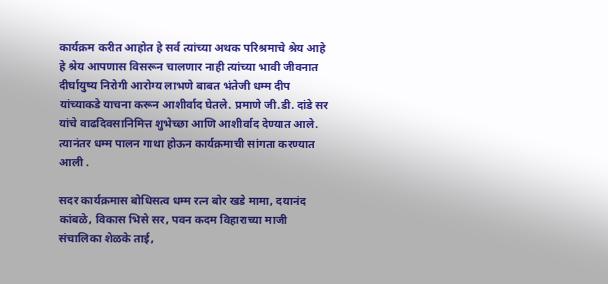कार्यक्रम करीत आहोत हे सर्व त्यांच्या अथक परिश्रमाचे श्रेय आहे हे श्रेय आपणास विसरून चालणार नाही त्यांच्या भावी जीवनात दीर्घायुष्य निरोगी आरोग्य लाभणे बाबत भंतेजी धम्म दीप यांच्याकडे याचना करून आशीर्वाद घेतले. प्रमाणे जी.डी. दांडे सर यांचे वाढदिवसानिमित्त शुभेच्छा आणि आशीर्वाद देण्यात आले. त्यानंतर धम्म पालन गाथा होऊन कार्यक्रमाची सांगता करण्यात आली .

सदर कार्यक्रमास बोधिसत्व धम्म रत्न बोर खडे मामा, दयानंद कांबळे, विकास भिसे सर, पवन कदम विहाराच्या माजी संचालिका शेळके ताई,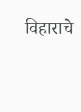विहाराचे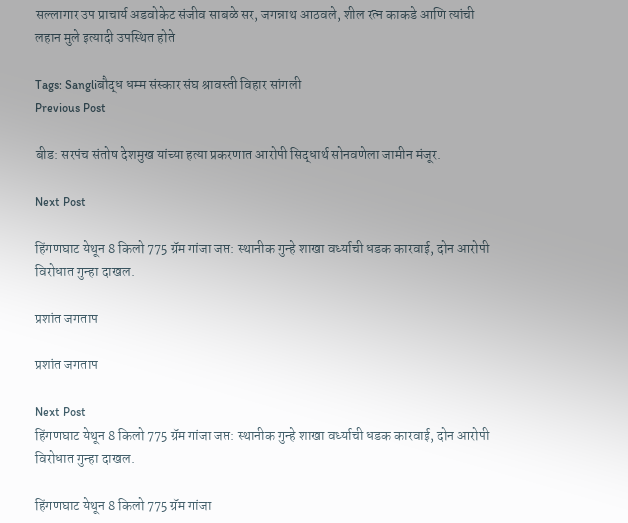सल्लागार उप प्राचार्य अडवोकेट संजीव साबळे सर, जगन्नाथ आठवले, शील रत्न काकडे आणि त्यांची लहान मुले इत्यादी उपस्थित होते

Tags: Sangliबौद्ध धम्म संस्कार संघ श्रावस्ती विहार सांगली
Previous Post

बीड: सरपंच संतोष देशमुख यांच्या हत्या प्रकरणात आरोपी सिद्धार्थ सोनवणेला जामीन मंजूर.

Next Post

हिंगणघाट येथून 8 किलो 775 ग्रॅम गांजा जप्त: स्थानीक गुन्हे शाखा वर्ध्याची धडक कारवाई, दोन आरोपी विरोधात गुन्हा दाखल.

प्रशांत जगताप

प्रशांत जगताप

Next Post
हिंगणघाट येथून 8 किलो 775 ग्रॅम गांजा जप्त: स्थानीक गुन्हे शाखा वर्ध्याची धडक कारवाई, दोन आरोपी विरोधात गुन्हा दाखल.

हिंगणघाट येथून 8 किलो 775 ग्रॅम गांजा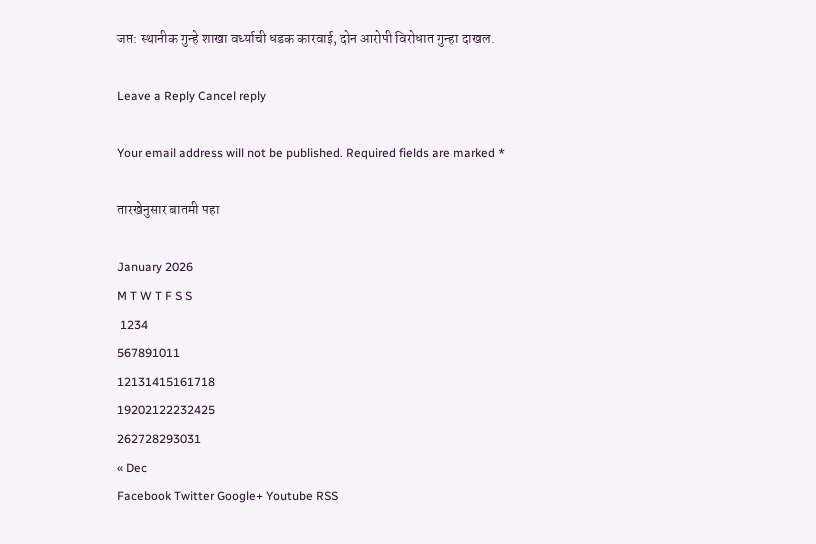जप्त: स्थानीक गुन्हे शाखा वर्ध्याची धडक कारवाई, दोन आरोपी विरोधात गुन्हा दाखल.

Leave a Reply Cancel reply

Your email address will not be published. Required fields are marked *

तारखेनुसार बातमी पहा

January 2026
M T W T F S S
 1234
567891011
12131415161718
19202122232425
262728293031
« Dec
Facebook Twitter Google+ Youtube RSS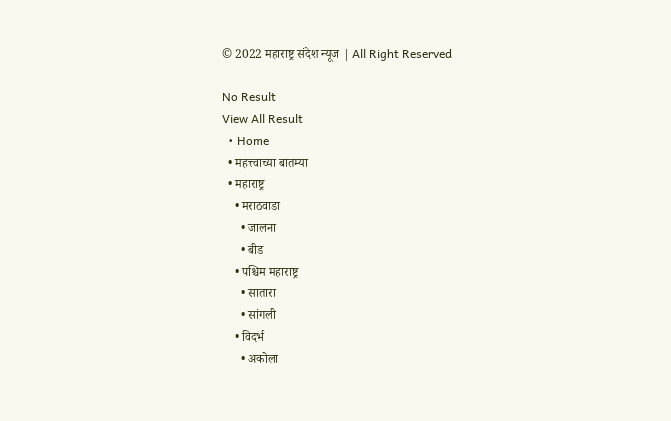© 2022 महाराष्ट्र संदेश न्यूज | All Right Reserved

No Result
View All Result
  • Home
  • महत्त्वाच्या बातम्या
  • महाराष्ट्र
    • मराठवाडा
      • जालना
      • बीड
    • पश्चिम महाराष्ट्र
      • सातारा
      • सांगली
    • विदर्भ
      • अकोला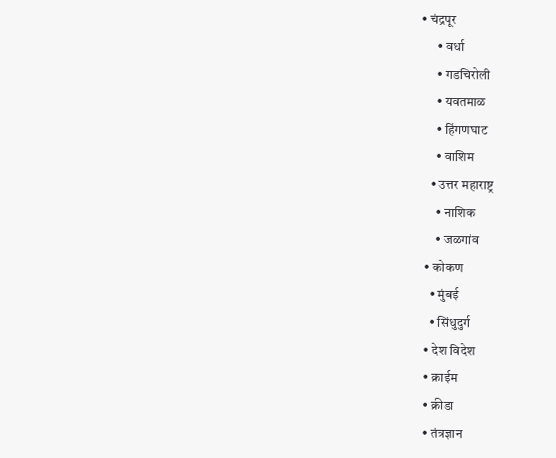• चंद्रपूर
      • वर्धा
      • गडचिरोली
      • यवतमाळ
      • हिंगणघाट
      • वाशिम
    • उत्तर महाराष्ट्र
      • नाशिक
      • जळगांव
  • कोकण
    • मुंबई
    • सिंधुदुर्ग
  • देश विदेश
  • क्राईम
  • क्रीडा
  • तंत्रज्ञान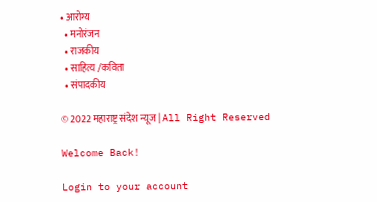• आरोग्य
  • मनोरंजन
  • राजकीय
  • साहित्य /कविता
  • संपादकीय

© 2022 महाराष्ट्र संदेश न्यूज | All Right Reserved

Welcome Back!

Login to your account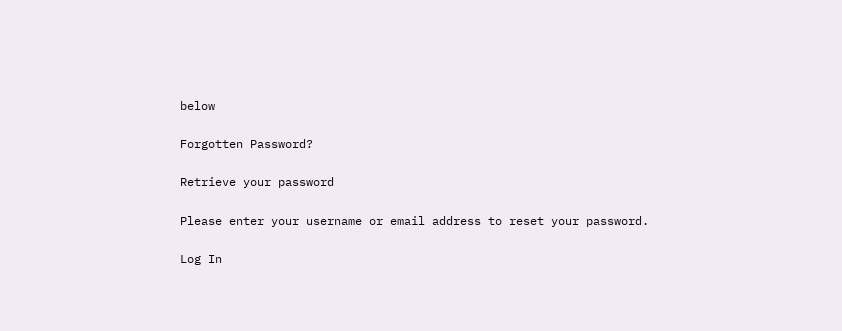below

Forgotten Password?

Retrieve your password

Please enter your username or email address to reset your password.

Log In